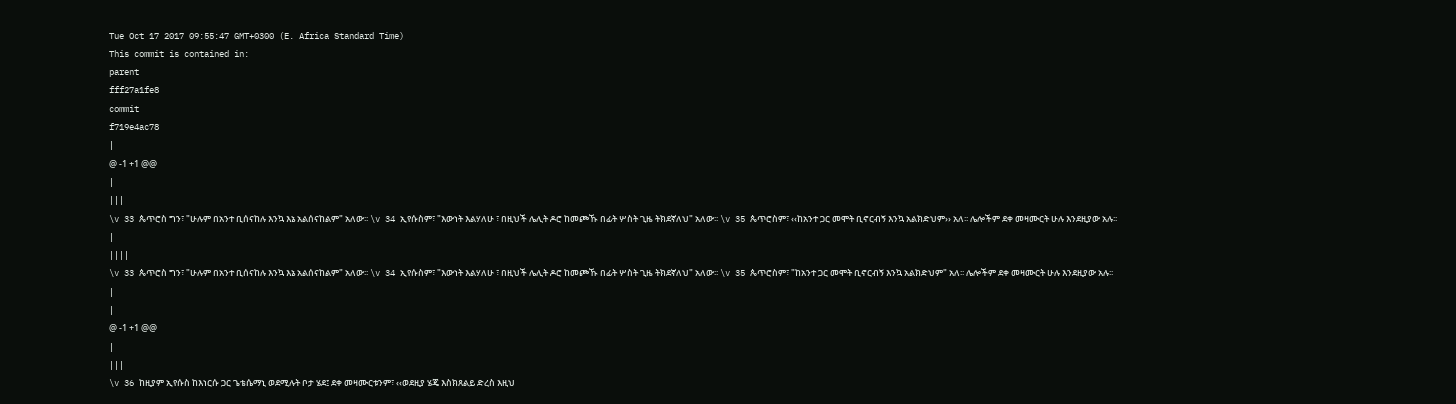Tue Oct 17 2017 09:55:47 GMT+0300 (E. Africa Standard Time)
This commit is contained in:
parent
fff27a1fe8
commit
f719e4ac78
|
@ -1 +1 @@
|
|||
\v 33 ጴጥሮስ ግን፣ "ሁሉም በአንተ ቢሰናከሉ እንኳ እኔ አልሰናከልም" አለው፡፡ \v 34 ኢየሱስም፣ "እውነት እልሃለሁ ፣ በዚህች ሌሊት ዶሮ ከመጮኹ በፊት ሦስት ጊዜ ትክደኛለህ" አለው፡፡ \v 35 ጴጥሮስም፣ ‹‹ከአንተ ጋር መሞት ቢኖርብኝ እንኳ አልክድህም›› አለ፡፡ ሌሎችም ደቀ መዛሙርት ሁሉ እንደዚያው አሉ፡፡
|
||||
\v 33 ጴጥሮስ ግን፣ "ሁሉም በአንተ ቢሰናከሉ እንኳ እኔ አልሰናከልም" አለው፡፡ \v 34 ኢየሱስም፣ "እውነት እልሃለሁ ፣ በዚህች ሌሊት ዶሮ ከመጮኹ በፊት ሦስት ጊዜ ትክደኛለህ" አለው፡፡ \v 35 ጴጥሮስም፣ "ከአንተ ጋር መሞት ቢኖርብኝ እንኳ አልክድህም" አለ፡፡ ሌሎችም ደቀ መዛሙርት ሁሉ እንደዚያው አሉ፡፡
|
|
@ -1 +1 @@
|
|||
\v 36 ከዚያም ኢየሱስ ከእነርሱ ጋር ጌቴሴማኒ ወደሚሉት ቦታ ሄደ፤ ደቀ መዛሙርቱንም፣ ‹‹ወደዚያ ሄጄ እስክጸልይ ድረስ እዚህ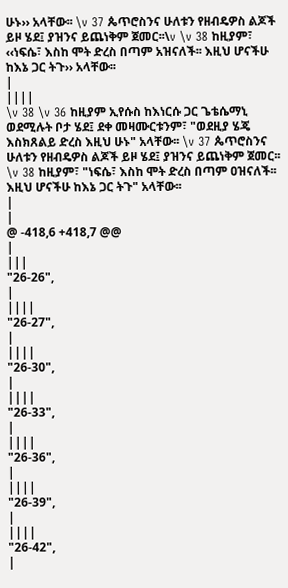ሁኑ›› አላቸው፡፡ \v 37 ጴጥሮስንና ሁለቱን የዘብዴዎስ ልጆች ይዞ ሄደ፤ ያዝንና ይጨነቅም ጀመር፡፡\v \v 38 ከዚያም፣ ‹‹ነፍሴ፣ እስከ ሞት ድረስ በጣም አዝናለች፡፡ እዚህ ሆናችሁ ከእኔ ጋር ትጉ›› አላቸው፡፡
|
||||
\v 38 \v 36 ከዚያም ኢየሱስ ከእነርሱ ጋር ጌቴሴማኒ ወደሚሉት ቦታ ሄደ፤ ደቀ መዛሙርቱንም፣ "ወደዚያ ሄጄ እስክጸልይ ድረስ እዚህ ሁኑ" አላቸው፡፡ \v 37 ጴጥሮስንና ሁለቱን የዘብዴዎስ ልጆች ይዞ ሄደ፤ ያዝንና ይጨነቅም ጀመር፡፡\v 38 ከዚያም፣ "ነፍሴ፣ እስከ ሞት ድረስ በጣም ዐዝናለች፡፡ እዚህ ሆናችሁ ከእኔ ጋር ትጉ" አላቸው፡፡
|
|
@ -418,6 +418,7 @@
|
|||
"26-26",
|
||||
"26-27",
|
||||
"26-30",
|
||||
"26-33",
|
||||
"26-36",
|
||||
"26-39",
|
||||
"26-42",
|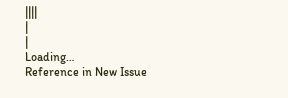||||
|
|
Loading…
Reference in New Issue